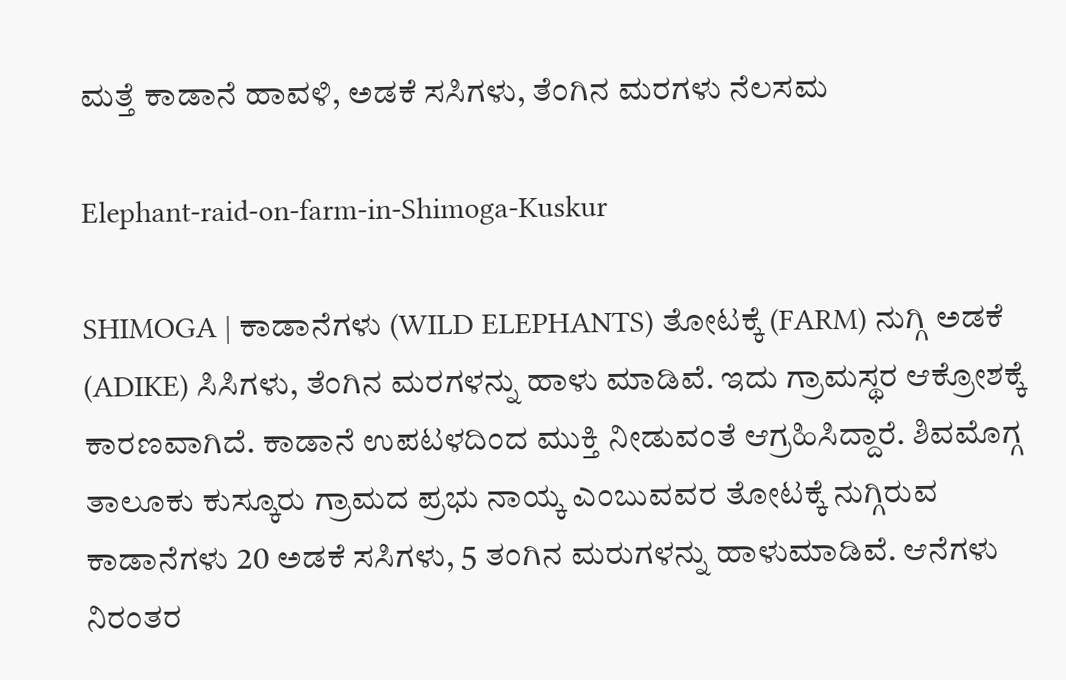ಮತ್ತೆ ಕಾಡಾನೆ ಹಾವಳಿ, ಅಡಕೆ ಸಸಿಗಳು, ತೆಂಗಿನ ಮರಗಳು ನೆಲಸಮ

Elephant-raid-on-farm-in-Shimoga-Kuskur

SHIMOGA | ಕಾಡಾನೆಗಳು (WILD ELEPHANTS) ತೋಟಕ್ಕೆ (FARM) ನುಗ್ಗಿ ಅಡಕೆ (ADIKE) ಸಿಸಿಗಳು, ತೆಂಗಿನ ಮರಗಳನ್ನು ಹಾಳು ಮಾಡಿವೆ. ಇದು ಗ್ರಾಮಸ್ಥರ ಆಕ್ರೋಶಕ್ಕೆ ಕಾರಣವಾಗಿದೆ. ಕಾಡಾನೆ ಉಪಟಳದಿಂದ ಮುಕ್ತಿ ನೀಡುವಂತೆ ಆಗ್ರಹಿಸಿದ್ದಾರೆ. ಶಿವಮೊಗ್ಗ ತಾಲೂಕು ಕುಸ್ಕೂರು ಗ್ರಾಮದ ಪ್ರಭು ನಾಯ್ಕ ಎಂಬುವವರ ತೋಟಕ್ಕೆ ನುಗ್ಗಿರುವ ಕಾಡಾನೆಗಳು 20 ಅಡಕೆ ಸಸಿಗಳು, 5 ತಂಗಿನ ಮರುಗಳನ್ನು ಹಾಳುಮಾಡಿವೆ. ಆನೆಗಳು ನಿರಂತರ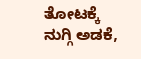ತೋಟಕ್ಕೆ ನುಗ್ಗಿ ಅಡಕೆ,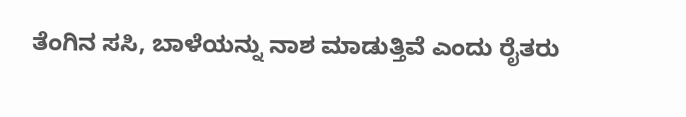ತೆಂಗಿನ ಸಸಿ, ಬಾಳೆಯನ್ನು ನಾಶ ಮಾಡುತ್ತಿವೆ ಎಂದು ರೈತರು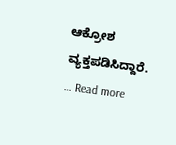ಆಕ್ರೋಶ ವ್ಯಕ್ತಪಡಿಸಿದ್ದಾರೆ. … Read more